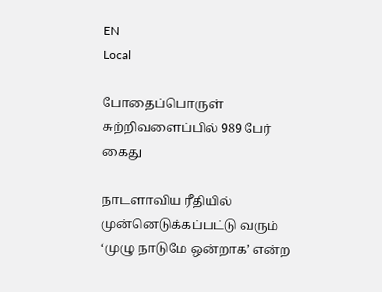EN
Local

போதைப்பொருள் சுற்றிவளைப்பில் 989 பேர் கைது

நாடளாவிய ரீதியில் முன்னெடுக்கப்பட்டு வரும் ‘முழு நாடுமே ஒன்றாக’ என்ற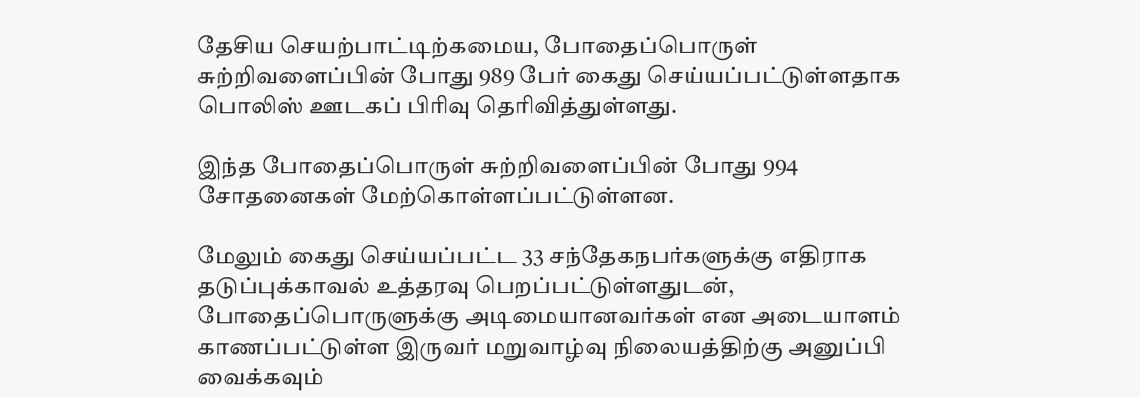தேசிய செயற்பாட்டிற்கமைய, போதைப்பொருள் சுற்றிவளைப்பின் போது 989 பேர் கைது செய்யப்பட்டுள்ளதாக பொலிஸ் ஊடகப் பிரிவு தெரிவித்துள்ளது.

இந்த போதைப்பொருள் சுற்றிவளைப்பின் போது 994 சோதனைகள் மேற்கொள்ளப்பட்டுள்ளன.

மேலும் கைது செய்யப்பட்ட 33 சந்தேகநபர்களுக்கு எதிராக தடுப்புக்காவல் உத்தரவு பெறப்பட்டுள்ளதுடன், போதைப்பொருளுக்கு அடிமையானவர்கள் என அடையாளம் காணப்பட்டுள்ள இருவர் மறுவாழ்வு நிலையத்திற்கு அனுப்பி வைக்கவும்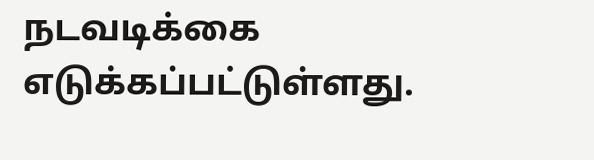நடவடிக்கை எடுக்கப்பட்டுள்ளது.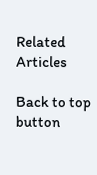Related Articles

Back to top button